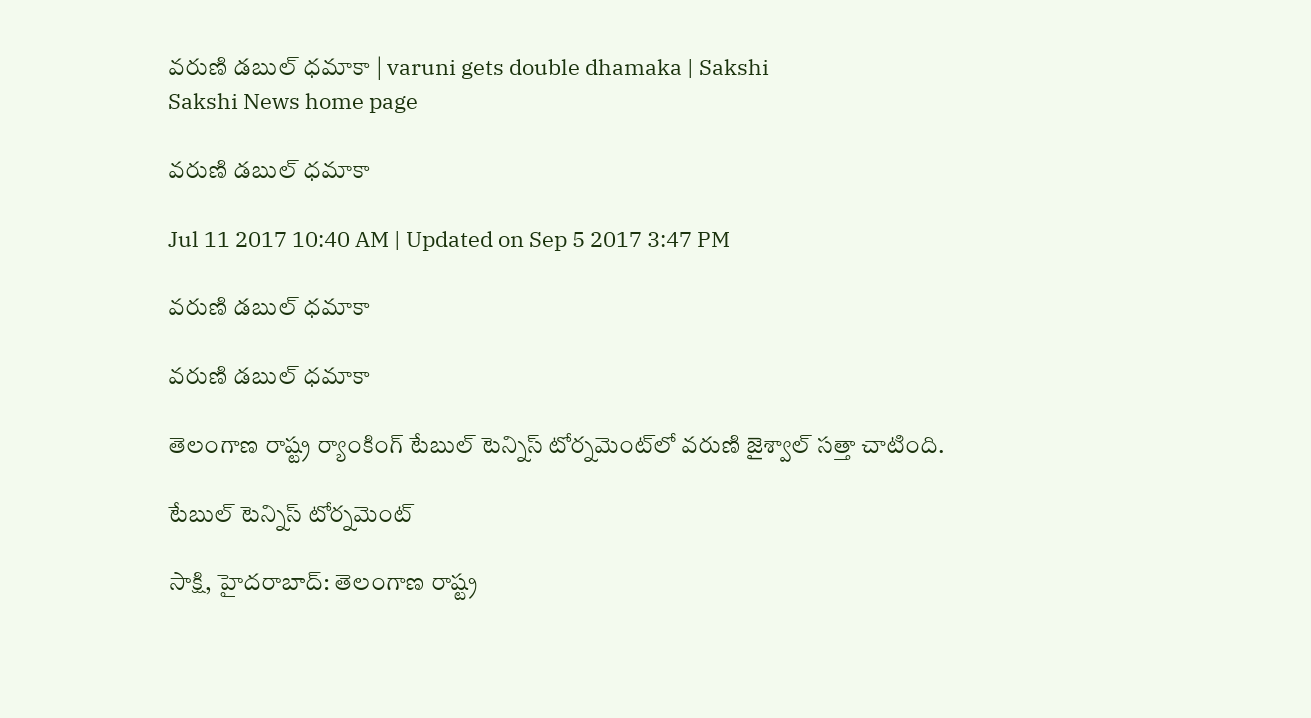వరుణి డబుల్‌ ధమాకా | varuni gets double dhamaka | Sakshi
Sakshi News home page

వరుణి డబుల్‌ ధమాకా

Jul 11 2017 10:40 AM | Updated on Sep 5 2017 3:47 PM

వరుణి డబుల్‌ ధమాకా

వరుణి డబుల్‌ ధమాకా

తెలంగాణ రాష్ట్ర ర్యాంకింగ్‌ టేబుల్‌ టెన్నిస్‌ టోర్నమెంట్‌లో వరుణి జైశ్వాల్‌ సత్తా చాటింది.

టేబుల్‌ టెన్నిస్‌ టోర్నమెంట్‌

సాక్షి, హైదరాబాద్‌: తెలంగాణ రాష్ట్ర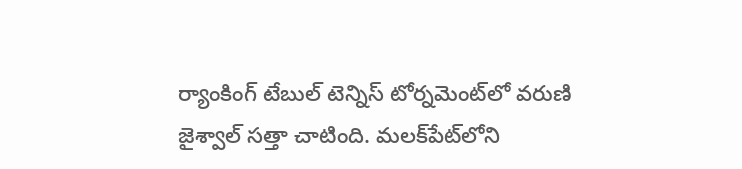ర్యాంకింగ్‌ టేబుల్‌ టెన్నిస్‌ టోర్నమెంట్‌లో వరుణి జైశ్వాల్‌ సత్తా చాటింది. మలక్‌పేట్‌లోని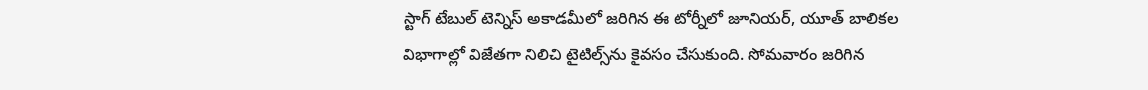స్టాగ్‌ టేబుల్‌ టెన్నిస్‌ అకాడమీలో జరిగిన ఈ టోర్నీలో జూనియర్, యూత్‌ బాలికల విభాగాల్లో విజేతగా నిలిచి టైటిల్స్‌ను కైవసం చేసుకుంది. సోమవారం జరిగిన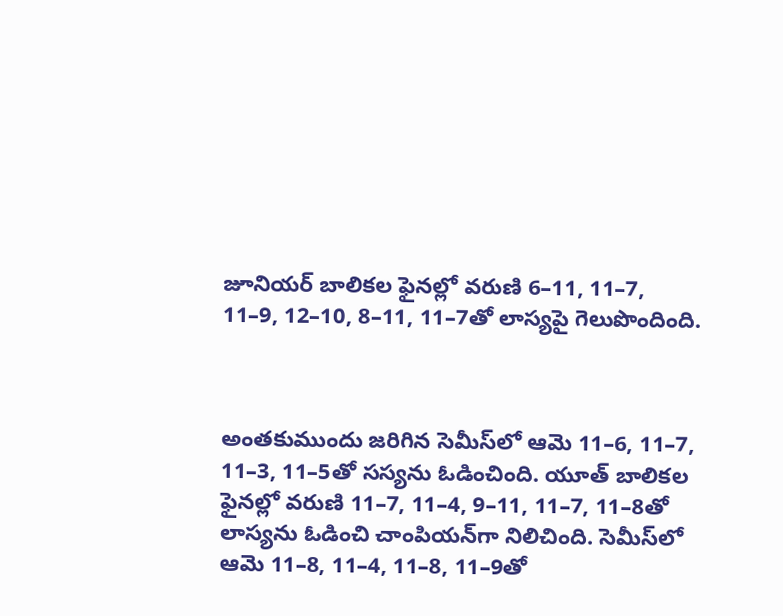జూనియర్‌ బాలికల ఫైనల్లో వరుణి 6–11, 11–7, 11–9, 12–10, 8–11, 11–7తో లాస్యపై గెలుపొందింది.



అంతకుముందు జరిగిన సెమీస్‌లో ఆమె 11–6, 11–7, 11–3, 11–5తో సస్యను ఓడించింది. యూత్‌ బాలికల ఫైనల్లో వరుణి 11–7, 11–4, 9–11, 11–7, 11–8తో లాస్యను ఓడించి చాంపియన్‌గా నిలిచింది. సెమీస్‌లో ఆమె 11–8, 11–4, 11–8, 11–9తో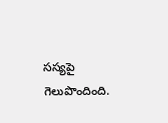సస్యపై గెలుపొందింది.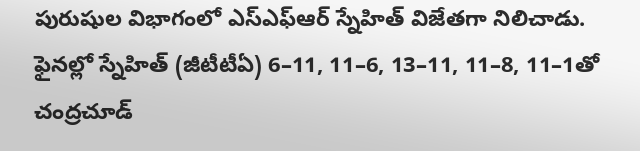పురుషుల విభాగంలో ఎస్‌ఎఫ్‌ఆర్‌ స్నేహిత్‌ విజేతగా నిలిచాడు. ఫైనల్లో స్నేహిత్‌ (జీటీటీఏ) 6–11, 11–6, 13–11, 11–8, 11–1తో చంద్రచూడ్‌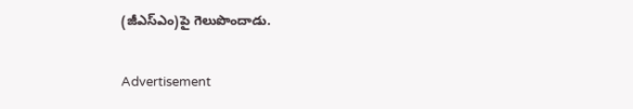(జీఎస్‌ఎం)పై గెలుపొందాడు.

Advertisement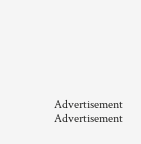Advertisement
Advertisement